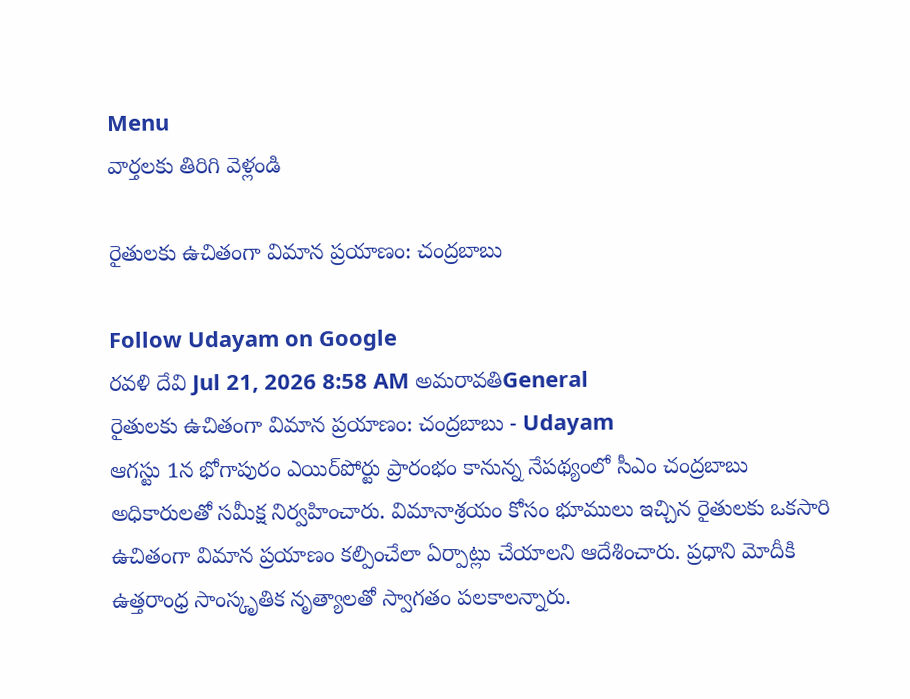Menu
వార్తలకు తిరిగి వెళ్లండి

రైతులకు ఉచితంగా విమాన ప్రయాణం: చంద్రబాబు

Follow Udayam on Google
రవళి దేవి Jul 21, 2026 8:58 AM అమరావతిGeneral
రైతులకు ఉచితంగా విమాన ప్రయాణం: చంద్రబాబు - Udayam
ఆగస్టు 1న భోగాపురం ఎయిర్‌పోర్టు ప్రారంభం కానున్న నేపథ్యంలో సీఎం చంద్రబాబు అధికారులతో సమీక్ష నిర్వహించారు. విమానాశ్రయం కోసం భూములు ఇచ్చిన రైతులకు ఒకసారి ఉచితంగా విమాన ప్రయాణం కల్పించేలా ఏర్పాట్లు చేయాలని ఆదేశించారు. ప్రధాని మోదీకి ఉత్తరాంధ్ర సాంస్కృతిక నృత్యాలతో స్వాగతం పలకాలన్నారు.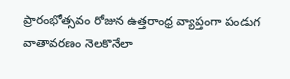ప్రారంభోత్సవం రోజున ఉత్తరాంధ్ర వ్యాప్తంగా పండుగ వాతావరణం నెలకొనేలా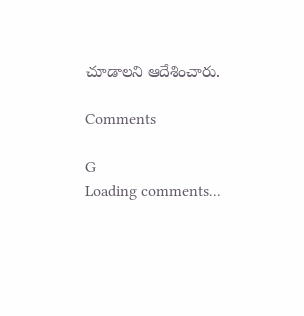చూడాలని ఆదేశించారు.

Comments

G
Loading comments...